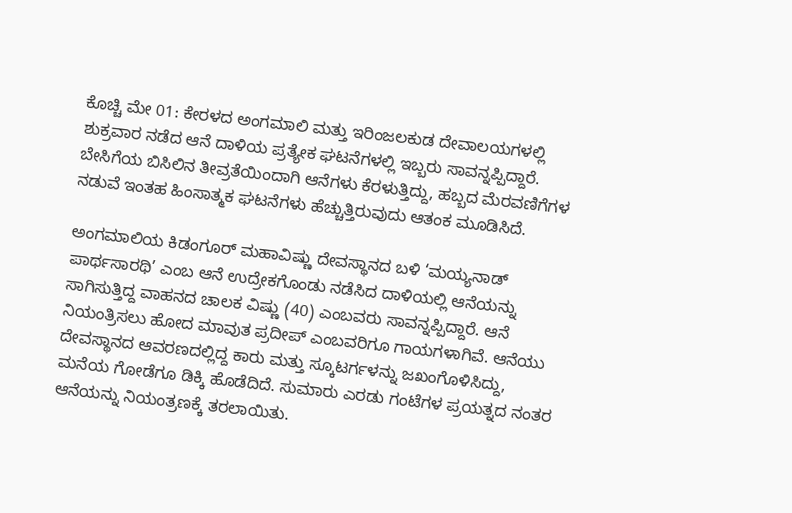ಕೊಚ್ಚಿ ಮೇ 01: ಕೇರಳದ ಅಂಗಮಾಲಿ ಮತ್ತು ಇರಿಂಜಲಕುಡ ದೇವಾಲಯಗಳಲ್ಲಿ ಶುಕ್ರವಾರ ನಡೆದ ಆನೆ ದಾಳಿಯ ಪ್ರತ್ಯೇಕ ಘಟನೆಗಳಲ್ಲಿ ಇಬ್ಬರು ಸಾವನ್ನಪ್ಪಿದ್ದಾರೆ. ಬೇಸಿಗೆಯ ಬಿಸಿಲಿನ ತೀವ್ರತೆಯಿಂದಾಗಿ ಆನೆಗಳು ಕೆರಳುತ್ತಿದ್ದು, ಹಬ್ಬದ ಮೆರವಣಿಗೆಗಳ ನಡುವೆ ಇಂತಹ ಹಿಂಸಾತ್ಮಕ ಘಟನೆಗಳು ಹೆಚ್ಚುತ್ತಿರುವುದು ಆತಂಕ ಮೂಡಿಸಿದೆ.

ಅಂಗಮಾಲಿಯ ಕಿಡಂಗೂರ್ ಮಹಾವಿಷ್ಣು ದೇವಸ್ಥಾನದ ಬಳಿ ‘ಮಯ್ಯನಾಡ್ ಪಾರ್ಥಸಾರಥಿ’ ಎಂಬ ಆನೆ ಉದ್ರೇಕಗೊಂಡು ನಡೆಸಿದ ದಾಳಿಯಲ್ಲಿ ಆನೆಯನ್ನು ಸಾಗಿಸುತ್ತಿದ್ದ ವಾಹನದ ಚಾಲಕ ವಿಷ್ಣು (40) ಎಂಬವರು ಸಾವನ್ನಪ್ಪಿದ್ದಾರೆ. ಆನೆ ನಿಯಂತ್ರಿಸಲು ಹೋದ ಮಾವುತ ಪ್ರದೀಪ್ ಎಂಬವರಿಗೂ ಗಾಯಗಳಾಗಿವೆ. ಆನೆಯು ದೇವಸ್ಥಾನದ ಆವರಣದಲ್ಲಿದ್ದ ಕಾರು ಮತ್ತು ಸ್ಕೂಟರ್ಗಳನ್ನು ಜಖಂಗೊಳಿಸಿದ್ದು, ಮನೆಯ ಗೋಡೆಗೂ ಡಿಕ್ಕಿ ಹೊಡೆದಿದೆ. ಸುಮಾರು ಎರಡು ಗಂಟೆಗಳ ಪ್ರಯತ್ನದ ನಂತರ ಆನೆಯನ್ನು ನಿಯಂತ್ರಣಕ್ಕೆ ತರಲಾಯಿತು.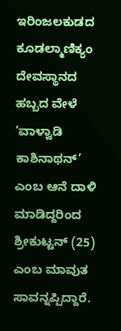ಇರಿಂಜಲಕುಡದ ಕೂಡಲ್ಮಾಣಿಕ್ಯಂ ದೇವಸ್ಥಾನದ ಹಬ್ಬದ ವೇಳೆ ‘ವಾಳ್ವಾಡಿ ಕಾಶಿನಾಥನ್’ ಎಂಬ ಆನೆ ದಾಳಿ ಮಾಡಿದ್ದರಿಂದ ಶ್ರೀಕುಟ್ಟನ್ (25) ಎಂಬ ಮಾವುತ ಸಾವನ್ನಪ್ಪಿದ್ದಾರೆ.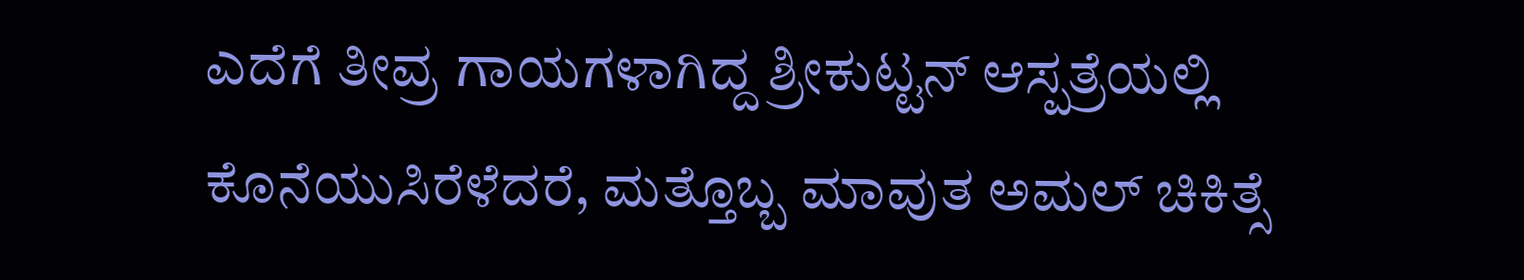ಎದೆಗೆ ತೀವ್ರ ಗಾಯಗಳಾಗಿದ್ದ ಶ್ರೀಕುಟ್ಟನ್ ಆಸ್ಪತ್ರೆಯಲ್ಲಿ ಕೊನೆಯುಸಿರೆಳೆದರೆ, ಮತ್ತೊಬ್ಬ ಮಾವುತ ಅಮಲ್ ಚಿಕಿತ್ಸೆ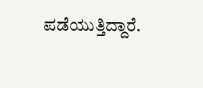ಪಡೆಯುತ್ತಿದ್ದಾರೆ.